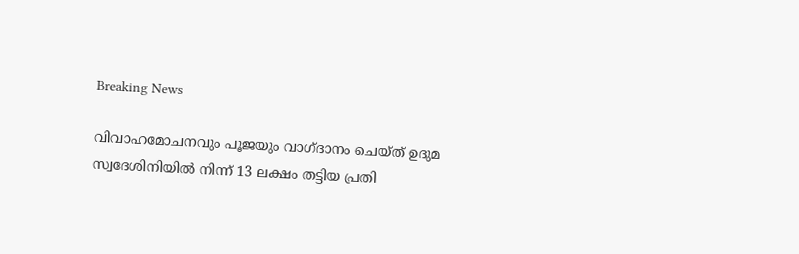Breaking News

വിവാഹമോചനവും പൂജയും വാഗ്ദാനം ചെയ്ത് ഉദുമ സ്വദേശിനിയില്‍ നിന്ന്‌ 13 ലക്ഷം തട്ടിയ പ്രതി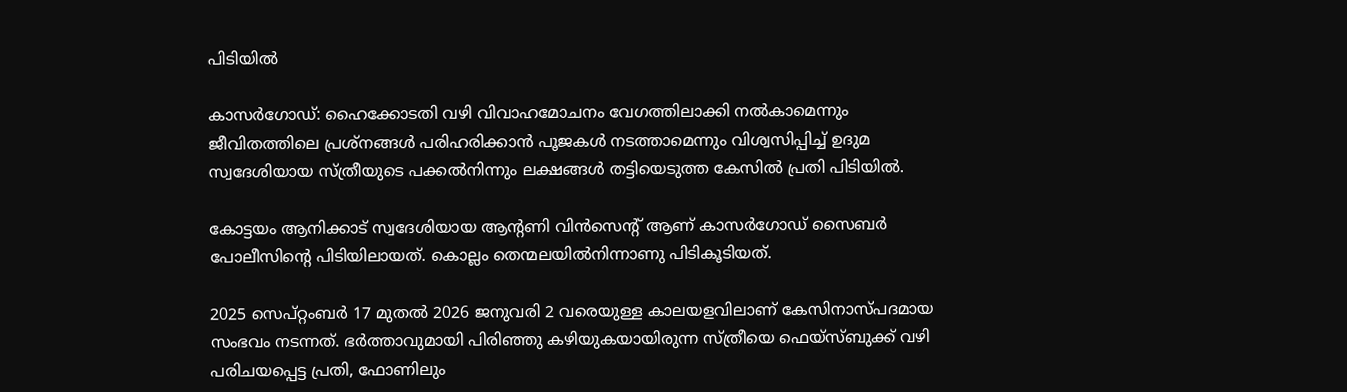പിടിയില്‍

കാസര്‍ഗോഡ്‌: ഹൈക്കോടതി വഴി വിവാഹമോചനം വേഗത്തിലാക്കി നല്‍കാമെന്നും ജീവിതത്തിലെ പ്രശ്‌നങ്ങള്‍ പരിഹരിക്കാന്‍ പൂജകള്‍ നടത്താമെന്നും വിശ്വസിപ്പിച്ച്‌ ഉദുമ സ്വദേശിയായ സ്‌ത്രീയുടെ പക്കല്‍നിന്നും ലക്ഷങ്ങള്‍ തട്ടിയെടുത്ത കേസില്‍ പ്രതി പിടിയില്‍.

കോട്ടയം ആനിക്കാട്‌ സ്വദേശിയായ ആന്റണി വിന്‍സെന്റ്‌ ആണ്‌ കാസര്‍ഗോഡ്‌ സൈബര്‍ പോലീസിന്റെ പിടിയിലായത്‌. കൊല്ലം തെന്മലയില്‍നിന്നാണു പിടികൂടിയത്‌.

2025 സെപ്‌റ്റംബര്‍ 17 മുതല്‍ 2026 ജനുവരി 2 വരെയുള്ള കാലയളവിലാണ്‌ കേസിനാസ്‌പദമായ സംഭവം നടന്നത്‌. ഭര്‍ത്താവുമായി പിരിഞ്ഞു കഴിയുകയായിരുന്ന സ്‌ത്രീയെ ഫെയ്‌സ്ബുക്ക്‌ വഴി പരിചയപ്പെട്ട പ്രതി, ഫോണിലും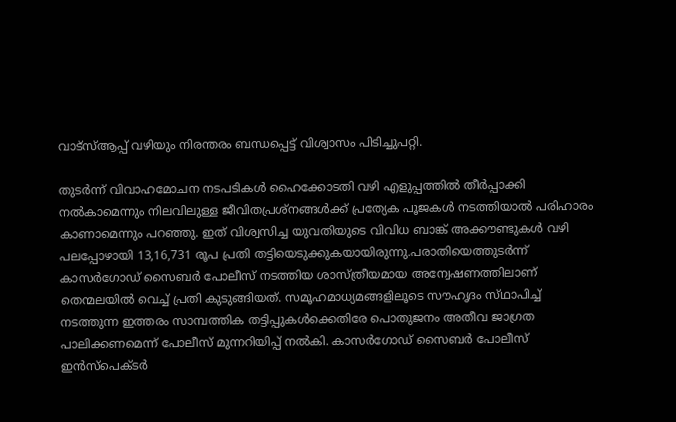വാട്‌സ്‌ആപ്പ്‌ വഴിയും നിരന്തരം ബന്ധപ്പെട്ട്‌ വിശ്വാസം പിടിച്ചുപറ്റി.

തുടര്‍ന്ന്‌ വിവാഹമോചന നടപടികള്‍ ഹൈക്കോടതി വഴി എളുപ്പത്തില്‍ തീര്‍പ്പാക്കി നല്‍കാമെന്നും നിലവിലുള്ള ജീവിതപ്രശ്‌നങ്ങള്‍ക്ക്‌ പ്രത്യേക പൂജകള്‍ നടത്തിയാല്‍ പരിഹാരം കാണാമെന്നും പറഞ്ഞു. ഇത്‌ വിശ്വസിച്ച യുവതിയുടെ വിവിധ ബാങ്ക്‌ അക്കൗണ്ടുകള്‍ വഴി പലപ്പോഴായി 13,16,731 രൂപ പ്രതി തട്ടിയെടുക്കുകയായിരുന്നു.പരാതിയെത്തുടര്‍ന്ന്‌ കാസര്‍ഗോഡ്‌ സൈബര്‍ പോലീസ്‌ നടത്തിയ ശാസ്‌ത്രീയമായ അന്വേഷണത്തിലാണ്‌ തെന്മലയില്‍ വെച്ച്‌ പ്രതി കുടുങ്ങിയത്‌. സമൂഹമാധ്യമങ്ങളിലൂടെ സൗഹൃദം സ്‌ഥാപിച്ച്‌ നടത്തുന്ന ഇത്തരം സാമ്പത്തിക തട്ടിപ്പുകള്‍ക്കെതിരേ പൊതുജനം അതീവ ജാഗ്രത പാലിക്കണമെന്ന്‌ പോലീസ്‌ മുന്നറിയിപ്പ്‌ നല്‍കി. കാസര്‍ഗോഡ്‌ സൈബര്‍ പോലീസ്‌ ഇന്‍സ്‌പെക്‌ടര്‍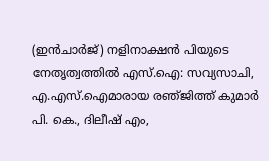(ഇന്‍ചാര്‍ജ്‌) നളിനാക്ഷന്‍ പിയുടെ നേതൃത്വത്തില്‍ എസ്‌.ഐ: സവ്യസാചി, എ.എസ്‌.ഐമാരായ രഞ്‌ജിത്ത്‌ കുമാര്‍ പി. കെ., ദിലീഷ്‌ എം,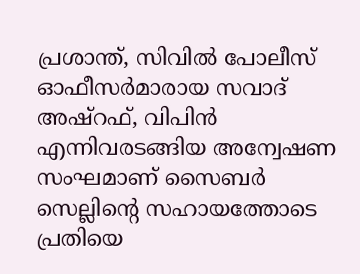പ്രശാന്ത്‌, സിവില്‍ പോലീസ്‌ ഓഫീസര്‍മാരായ സവാദ്‌ അഷ്‌റഫ്‌, വിപിന്‍ എന്നിവരടങ്ങിയ അന്വേഷണ സംഘമാണ്‌ സൈബര്‍ സെല്ലിന്റെ സഹായത്തോടെ പ്രതിയെ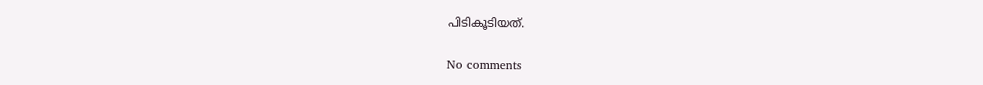പിടികൂടിയത്‌.

No comments